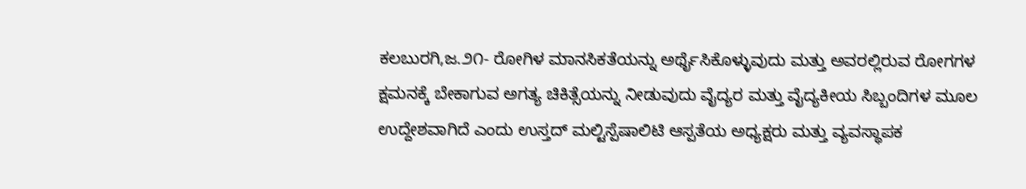ಕಲಬುರಗಿ,ಜ.೨೧- ರೋಗಿಳ ಮಾನಸಿಕತೆಯನ್ನು ಅರ್ಥೈಸಿಕೊಳ್ಳುವುದು ಮತ್ತು ಅವರಲ್ಲಿರುವ ರೋಗಗಳ ಕ್ಷಮನಕ್ಕೆ ಬೇಕಾಗುವ ಅಗತ್ಯ ಚಿಕಿತ್ಸೆಯನ್ನು ನೀಡುವುದು ವೈದ್ಯರ ಮತ್ತು ವೈದ್ಯಕೀಯ ಸಿಬ್ಬಂದಿಗಳ ಮೂಲ ಉದ್ದೇಶವಾಗಿದೆ ಎಂದು ಉಸ್ತದ್ ಮಲ್ಟಿಸ್ಪೆಷಾಲಿಟಿ ಆಸ್ಪತೆಯ ಅಧ್ಯಕ್ಷರು ಮತ್ತು ವ್ಯವಸ್ಥಾಪಕ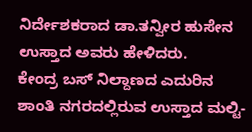ನಿರ್ದೇಶಕರಾದ ಡಾ.ತನ್ವೀರ ಹುಸೇನ ಉಸ್ತಾದ ಅವರು ಹೇಳಿದರು.
ಕೇಂದ್ರ ಬಸ್ ನಿಲ್ದಾಣದ ಎದುರಿನ ಶಾಂತಿ ನಗರದಲ್ಲಿರುವ ಉಸ್ತಾದ ಮಲ್ಟಿ-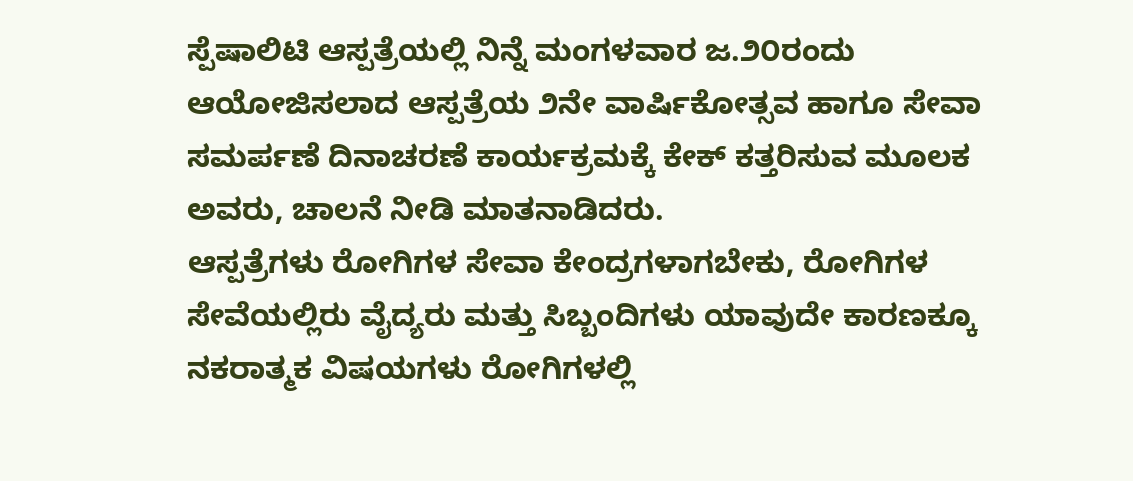ಸ್ಪೆಷಾಲಿಟಿ ಆಸ್ಪತ್ರೆಯಲ್ಲಿ ನಿನ್ನೆ ಮಂಗಳವಾರ ಜ.೨೦ರಂದು ಆಯೋಜಿಸಲಾದ ಆಸ್ಪತ್ರೆಯ ೨ನೇ ವಾರ್ಷಿಕೋತ್ಸವ ಹಾಗೂ ಸೇವಾ ಸಮರ್ಪಣೆ ದಿನಾಚರಣೆ ಕಾರ್ಯಕ್ರಮಕ್ಕೆ ಕೇಕ್ ಕತ್ತರಿಸುವ ಮೂಲಕ ಅವರು, ಚಾಲನೆ ನೀಡಿ ಮಾತನಾಡಿದರು.
ಆಸ್ಪತ್ರೆಗಳು ರೋಗಿಗಳ ಸೇವಾ ಕೇಂದ್ರಗಳಾಗಬೇಕು, ರೋಗಿಗಳ ಸೇವೆಯಲ್ಲಿರು ವೈದ್ಯರು ಮತ್ತು ಸಿಬ್ಬಂದಿಗಳು ಯಾವುದೇ ಕಾರಣಕ್ಕೂ ನಕರಾತ್ಮಕ ವಿಷಯಗಳು ರೋಗಿಗಳಲ್ಲಿ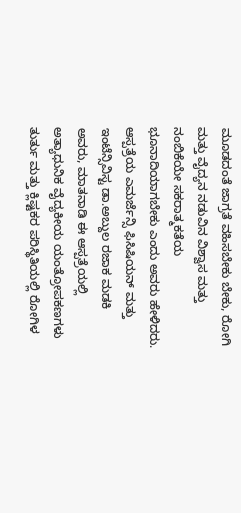ಮೂಡದಂತೆ ಜಾಗ್ರತೆ ವಹಿಸಬೇಕು ಬೇಕು, ರೋಗಿ ಮತ್ತು ವೈದ್ಯನ ನಡುವಿನ ವಿಶ್ವಾಸ ಮತ್ತು ನಂಬಿಕೆಯೇ ಸಕರಾತ್ಮಕತೆಯ ಭೂನಾದಿಯಾಗಬೇಕು ಎಂದು ಅವರು ಹೇಳಿದರು.
ಆಸ್ಪತ್ರೆಯ ಎಮರ್ಜೆನ್ಸಿ ಫಿಸಿಷಿಯನ್ ಮತ್ತು ಇಂಟೆನ್ಸಿವಿಸ್ಟ ಡಾ.ಅಬ್ದುಲ ರಜಾಕ ಮಡಕಿ ಅವರು, ಮಾತನಾಡಿ ಈ ಆಸ್ಪತ್ರೆಯಲ್ಲಿ ಅತ್ಯಾಧುನಿಕ ವೈದ್ಯಕೀಯ ಯಂತ್ರೋಪಕಣಗಳು ತುರ್ತು ಮತ್ತು ಕ್ಲಿಷ್ಟಕರ ಪರಿಸ್ಥಿತಿಯಲ್ಲಿ ರೋಗಿಳ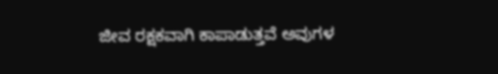ಜೀವ ರಕ್ಷಕವಾಗಿ ಕಾಪಾಡುತ್ತವೆ ಅವುಗಳ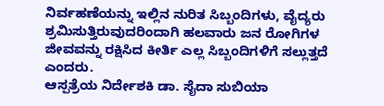ನಿರ್ವಹಣೆಯನ್ನು ಇಲ್ಲಿನ ನುರಿತ ಸಿಬ್ಬಂದಿಗಳು, ವೈದ್ಯರು ಶ್ರಮಿಸುತ್ತಿರುವುದರಿಂದಾಗಿ ಹಲವಾರು ಜನ ರೋಗಿಗಳ ಜೀವವನ್ನು ರಕ್ಷಿಸಿದ ಕೀರ್ತಿ ಎಲ್ಲ ಸಿಬ್ಬಂದಿಗಳಿಗೆ ಸಲ್ಲುತ್ತದೆ ಎಂದರು.
ಆಸ್ಪತ್ರೆಯ ನಿರ್ದೇಶಕಿ ಡಾ. ಸೈದಾ ಸುಬಿಯಾ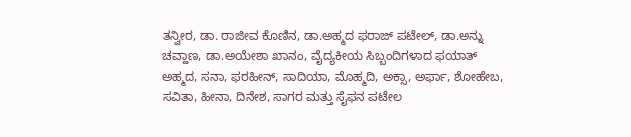ತನ್ವೀರ, ಡಾ. ರಾಜೀವ ಕೊಣಿನ, ಡಾ.ಅಹ್ಮದ ಫರಾಜ್ ಪಟೇಲ್, ಡಾ.ಅನ್ನು ಚವ್ಹಾಣ, ಡಾ.ಅಯೇಶಾ ಖಾನಂ, ವೈದ್ಯಕೀಯ ಸಿಬ್ಬಂದಿಗಳಾದ ಫಯಾತ್ ಅಹ್ಮದ, ಸನಾ, ಫರಹೀನ್, ಸಾದಿಯಾ, ಮೊಹ್ಮದಿ, ಅಕ್ಸಾ, ಅರ್ಫಾ, ಶೋಹೇಬ, ಸವಿತಾ, ಹೀನಾ, ದಿನೇಶ, ಸಾಗರ ಮತ್ತು ಸೈಫನ ಪಟೇಲ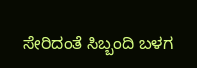ಸೇರಿದಂತೆ ಸಿಬ್ಬಂದಿ ಬಳಗ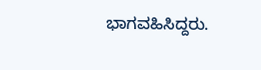ಭಾಗವಹಿಸಿದ್ದರು.